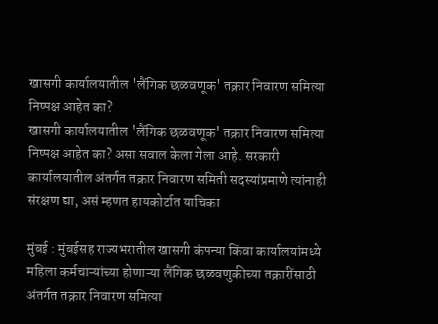खासगी कार्यालयातील 'लैंगिक छळवणूक' तक्रार निवारण समित्या निष्पक्ष आहेत का?
खासगी कार्यालयातील 'लैंगिक छळवणूक' तक्रार निवारण समित्या निष्पक्ष आहेत का? असा सवाल केला गेला आहे. सरकारी कार्यालयातील अंतर्गत तक्रार निवारण समिती सदस्यांप्रमाणे त्यांनाही संरक्षण द्या, असं म्हणत हायकोर्टात याचिका

मुंबई : मुंबईसह राज्यभरातील खासगी कंपन्या किंवा कार्यालयांमध्ये महिला कर्मचाऱ्यांच्या होणाऱ्या लैंगिक छळवणुकीच्या तक्रारींसाठी अंतर्गत तक्रार निवारण समित्या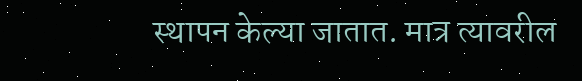स्थापन केल्या जातात. मात्र त्यावरील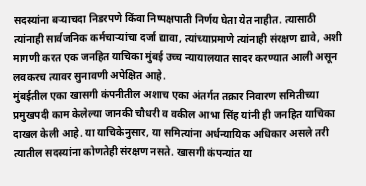सदस्यांना बऱ्याचदा निडरपणे किंवा निष्पक्षपाती निर्णय घेता येत नाहीत. त्यासाठी त्यांनाही सार्वजनिक कर्मचाऱ्यांचा दर्जा द्यावा, त्यांच्याप्रमाणे त्यांनाही संरक्षण द्यावे, अशी मागणी करत एक जनहित याचिका मुंबई उच्च न्यायालयात सादर करण्यात आली असून लवकरच त्यावर सुनावणी अपेक्षित आहे.
मुंबईतील एका खासगी कंपनीतील अशाच एका अंतर्गत तक्रार निवारण समितीच्या प्रमुखपदी काम केलेल्या जानकी चौधरी व वकील आभा सिंह यांनी ही जनहित याचिका दाखल केली आहे. या याचिकेनुसार, या समित्यांना अर्धन्यायिक अधिकार असले तरी त्यातील सदस्यांना कोणतेही संरक्षण नसते. खासगी कंपन्यांत या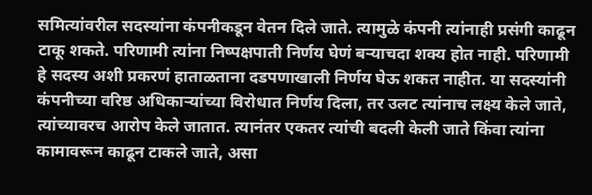समित्यांवरील सदस्यांना कंपनीकडून वेतन दिले जाते. त्यामुळे कंपनी त्यांनाही प्रसंगी काढून टाकू शकते. परिणामी त्यांना निष्पक्षपाती निर्णय घेणं बऱ्याचदा शक्य होत नाही. परिणामी हे सदस्य अशी प्रकरणं हाताळताना दडपणाखाली निर्णय घेऊ शकत नाहीत. या सदस्यांनी कंपनीच्या वरिष्ठ अधिकाऱ्यांच्या विरोधात निर्णय दिला, तर उलट त्यांनाच लक्ष्य केले जाते, त्यांच्यावरच आरोप केले जातात. त्यानंतर एकतर त्यांची बदली केली जाते किंवा त्यांना कामावरून काढून टाकले जाते, असा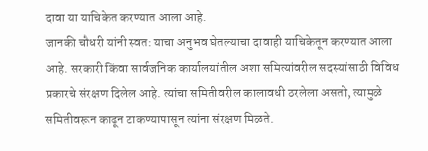दावा या याचिकेत करण्यात आला आहे.
जानकी चौधरी यांनी स्वत: याचा अनुभव घेतल्याचा दावाही याचिकेतून करण्यात आला आहे. सरकारी किंवा सार्वजनिक कार्यालयांतील अशा समित्यांवरील सदस्यांसाठी विविध प्रकारचे संरक्षण दिलेल आहे. त्यांचा समितीवरील कालावधी ठरलेला असतो, त्यामुळे समितीवरून काढून टाकण्यापासून त्यांना संरक्षण मिळते.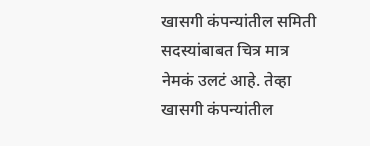खासगी कंपन्यांतील समिती सदस्यांबाबत चित्र मात्र नेमकं उलटं आहे. तेव्हा खासगी कंपन्यांतील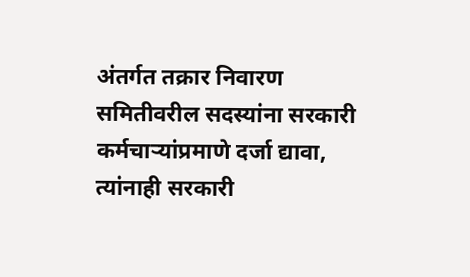अंतर्गत तक्रार निवारण समितीवरील सदस्यांना सरकारी कर्मचाऱ्यांप्रमाणे दर्जा द्यावा, त्यांनाही सरकारी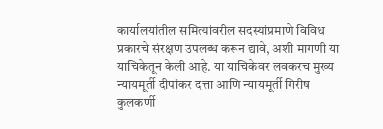कार्यालयांतील समित्यांवरील सदस्यांप्रमाणे विविध प्रकारचे संरक्षण उपलब्ध करून द्यावे, अशी मागणी या याचिकेतून केली आहे. या याचिकेवर लवकरच मुख्य न्यायमूर्ती दीपांकर दत्ता आणि न्यायमूर्ती गिरीष कुलकर्णी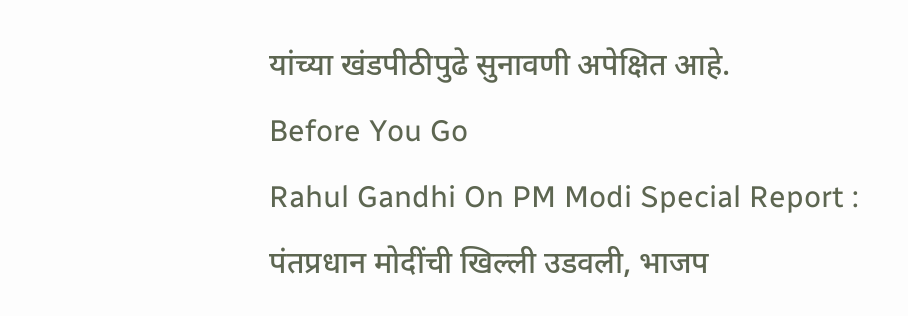यांच्या खंडपीठीपुढे सुनावणी अपेक्षित आहे.
Before You Go
Rahul Gandhi On PM Modi Special Report : पंतप्रधान मोदींची खिल्ली उडवली, भाजप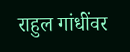राहुल गांधींवर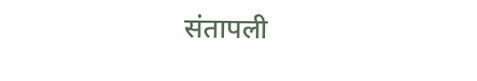संतापली